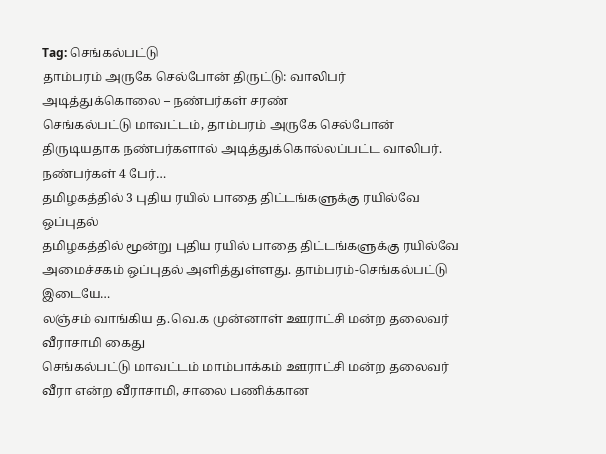Tag: செங்கல்பட்டு
தாம்பரம் அருகே செல்போன் திருட்டு: வாலிபர் அடித்துக்கொலை – நண்பர்கள் சரண்
செங்கல்பட்டு மாவட்டம், தாம்பரம் அருகே செல்போன் திருடியதாக நண்பர்களால் அடித்துக்கொல்லப்பட்ட வாலிபர். நண்பர்கள் 4 பேர்…
தமிழகத்தில் 3 புதிய ரயில் பாதை திட்டங்களுக்கு ரயில்வே ஒப்புதல்
தமிழகத்தில் மூன்று புதிய ரயில் பாதை திட்டங்களுக்கு ரயில்வே அமைச்சகம் ஒப்புதல் அளித்துள்ளது. தாம்பரம்-செங்கல்பட்டு இடையே…
லஞ்சம் வாங்கிய த.வெ.க முன்னாள் ஊராட்சி மன்ற தலைவர் வீராசாமி கைது
செங்கல்பட்டு மாவட்டம் மாம்பாக்கம் ஊராட்சி மன்ற தலைவர் வீரா என்ற வீராசாமி, சாலை பணிக்கான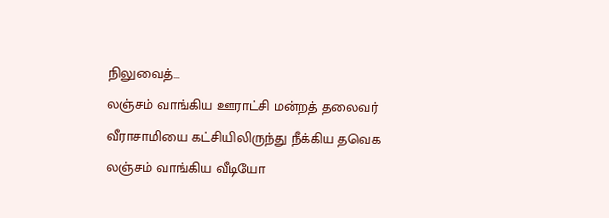நிலுவைத்…
லஞ்சம் வாங்கிய ஊராட்சி மன்றத் தலைவர் வீராசாமியை கட்சியிலிருந்து நீக்கிய தவெக
லஞ்சம் வாங்கிய வீடியோ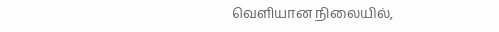வெளியான நிலையில்,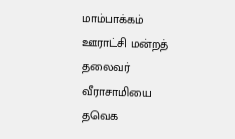மாம்பாக்கம் ஊராட்சி மன்றத் தலைவர் வீராசாமியை தவெக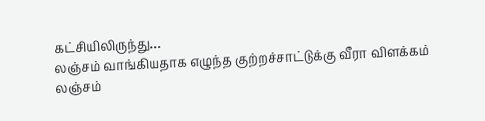கட்சியிலிருந்து…
லஞ்சம் வாங்கியதாக எழுந்த குற்றச்சாட்டுக்கு வீரா விளக்கம்
லஞ்சம்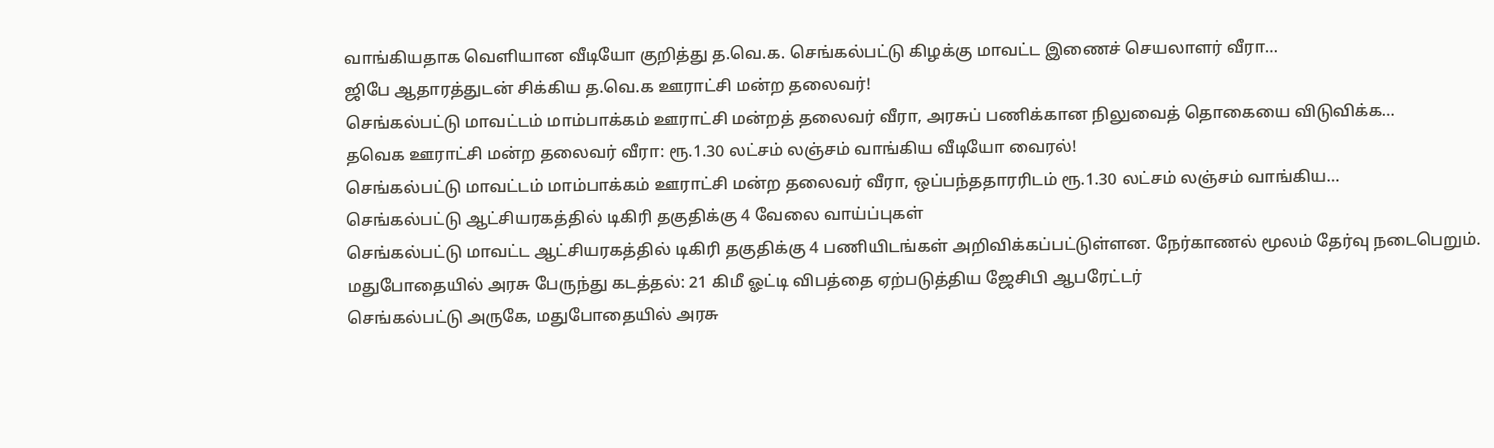வாங்கியதாக வெளியான வீடியோ குறித்து த.வெ.க. செங்கல்பட்டு கிழக்கு மாவட்ட இணைச் செயலாளர் வீரா…
ஜிபே ஆதாரத்துடன் சிக்கிய த.வெ.க ஊராட்சி மன்ற தலைவர்!
செங்கல்பட்டு மாவட்டம் மாம்பாக்கம் ஊராட்சி மன்றத் தலைவர் வீரா, அரசுப் பணிக்கான நிலுவைத் தொகையை விடுவிக்க…
தவெக ஊராட்சி மன்ற தலைவர் வீரா: ரூ.1.30 லட்சம் லஞ்சம் வாங்கிய வீடியோ வைரல்!
செங்கல்பட்டு மாவட்டம் மாம்பாக்கம் ஊராட்சி மன்ற தலைவர் வீரா, ஒப்பந்ததாரரிடம் ரூ.1.30 லட்சம் லஞ்சம் வாங்கிய…
செங்கல்பட்டு ஆட்சியரகத்தில் டிகிரி தகுதிக்கு 4 வேலை வாய்ப்புகள்
செங்கல்பட்டு மாவட்ட ஆட்சியரகத்தில் டிகிரி தகுதிக்கு 4 பணியிடங்கள் அறிவிக்கப்பட்டுள்ளன. நேர்காணல் மூலம் தேர்வு நடைபெறும்.
மதுபோதையில் அரசு பேருந்து கடத்தல்: 21 கிமீ ஓட்டி விபத்தை ஏற்படுத்திய ஜேசிபி ஆபரேட்டர்
செங்கல்பட்டு அருகே, மதுபோதையில் அரசு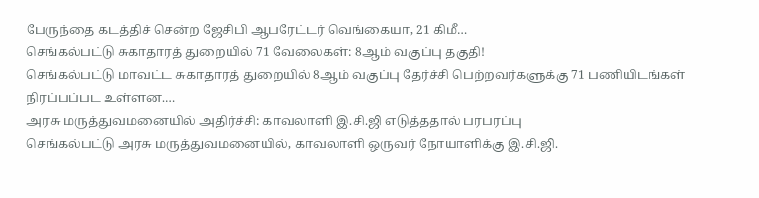பேருந்தை கடத்திச் சென்ற ஜேசிபி ஆபரேட்டர் வெங்கையா, 21 கிமீ…
செங்கல்பட்டு சுகாதாரத் துறையில் 71 வேலைகள்: 8ஆம் வகுப்பு தகுதி!
செங்கல்பட்டு மாவட்ட சுகாதாரத் துறையில் 8ஆம் வகுப்பு தேர்ச்சி பெற்றவர்களுக்கு 71 பணியிடங்கள் நிரப்பப்பட உள்ளன.…
அரசு மருத்துவமனையில் அதிர்ச்சி: காவலாளி இ.சி.ஜி எடுத்ததால் பரபரப்பு
செங்கல்பட்டு அரசு மருத்துவமனையில், காவலாளி ஒருவர் நோயாளிக்கு இ.சி.ஜி.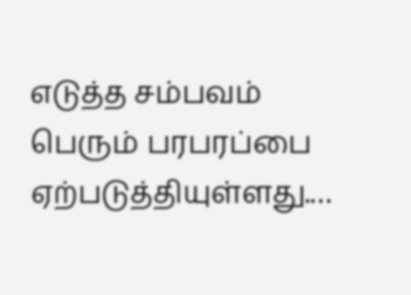எடுத்த சம்பவம் பெரும் பரபரப்பை ஏற்படுத்தியுள்ளது.…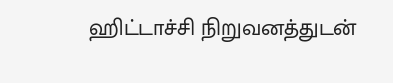ஹிட்டாச்சி நிறுவனத்துடன்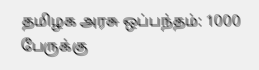தமிழக அரசு ஒப்பந்தம்: 1000 பேருக்கு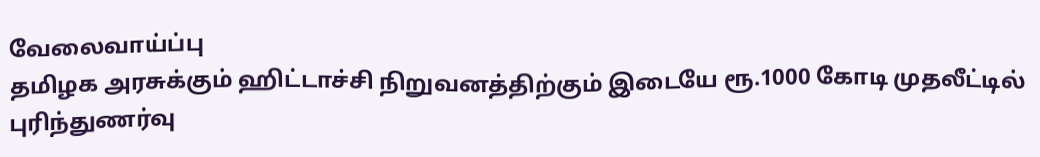வேலைவாய்ப்பு
தமிழக அரசுக்கும் ஹிட்டாச்சி நிறுவனத்திற்கும் இடையே ரூ.1000 கோடி முதலீட்டில் புரிந்துணர்வு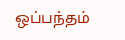ஒப்பந்தம்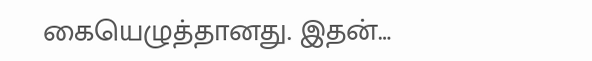கையெழுத்தானது. இதன்…